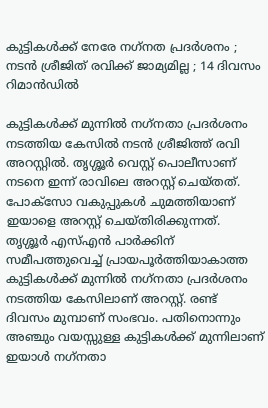കുട്ടികള്‍ക്ക് നേരേ നഗ്‌നത പ്രദര്‍ശനം ; നടന്‍ ശ്രീജിത് രവിക്ക് ജാമ്യമില്ല ; 14 ദിവസം റിമാന്‍ഡില്‍

കുട്ടികള്‍ക്ക് മുന്നില്‍ നഗ്‌നതാ പ്രദര്‍ശനം നടത്തിയ കേസില്‍ നടന്‍ ശ്രീജിത്ത് രവി അറസ്റ്റില്‍. തൃശ്ശൂര്‍ വെസ്റ്റ് പൊലീസാണ് നടനെ ഇന്ന് രാവിലെ അറസ്റ്റ് ചെയ്തത്. പോക്‌സോ വകുപ്പുകള്‍ ചുമത്തിയാണ് ഇയാളെ അറസ്റ്റ് ചെയ്തിരിക്കുന്നത്. തൃശ്ശൂര്‍ എസ്എന്‍ പാര്‍ക്കിന് സമീപത്തുവെച്ച് പ്രായപൂര്‍ത്തിയാകാത്ത കുട്ടികള്‍ക്ക് മുന്നില്‍ നഗ്‌നതാ പ്രദര്‍ശനം നടത്തിയ കേസിലാണ് അറസ്റ്റ്. രണ്ട് ദിവസം മുമ്പാണ് സംഭവം. പതിനൊന്നും അഞ്ചും വയസ്സുള്ള കുട്ടികള്‍ക്ക് മുന്നിലാണ് ഇയാള്‍ നഗ്‌നതാ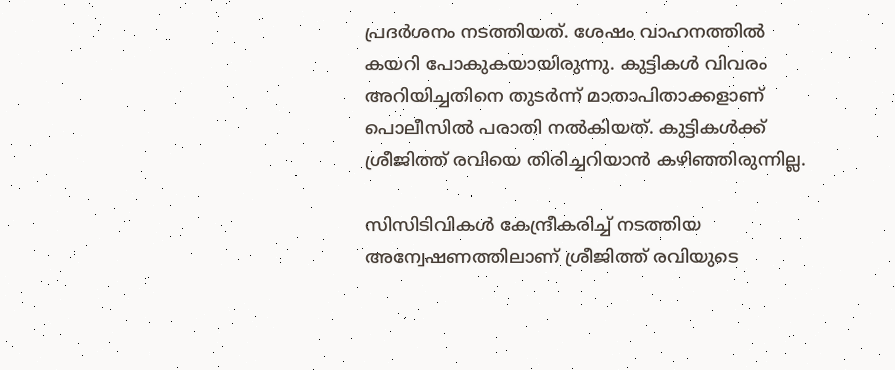പ്രദര്‍ശനം നടത്തിയത്. ശേഷം വാഹനത്തില്‍ കയറി പോകുകയായിരുന്നു. കുട്ടികള്‍ വിവരം അറിയിച്ചതിനെ തുടര്‍ന്ന് മാതാപിതാക്കളാണ് പൊലീസില്‍ പരാതി നല്‍കിയത്. കുട്ടികള്‍ക്ക് ശ്രീജിത്ത് രവിയെ തിരിച്ചറിയാന്‍ കഴിഞ്ഞിരുന്നില്ല.

സിസിടിവികള്‍ കേന്ദ്രീകരിച്ച് നടത്തിയ അന്വേഷണത്തിലാണ് ശ്രീജിത്ത് രവിയുടെ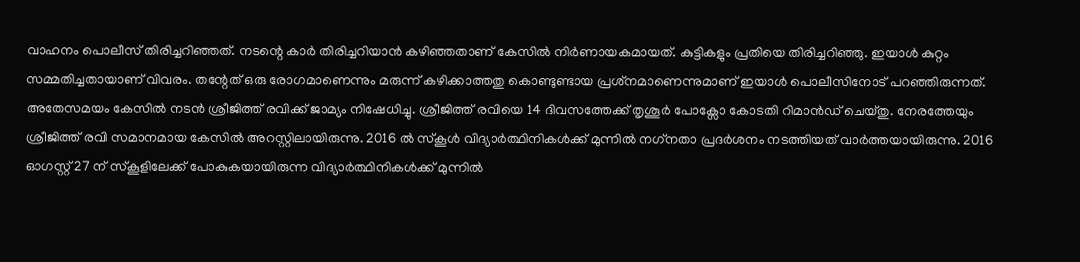വാഹനം പൊലീസ് തിരിച്ചറിഞ്ഞത്. നടന്റെ കാര്‍ തിരിച്ചറിയാന്‍ കഴിഞ്ഞതാണ് കേസില്‍ നിര്‍ണായകമായത്. കുട്ടികളും പ്രതിയെ തിരിച്ചറിഞ്ഞു. ഇയാള്‍ കുറ്റം സമ്മതിച്ചതായാണ് വിവരം. തന്റേത് ഒരു രോഗമാണെന്നും മരുന്ന് കഴിക്കാത്തതു കൊണ്ടുണ്ടായ പ്രശ്‌നമാണെന്നുമാണ് ഇയാള്‍ പൊലീസിനോട് പറഞ്ഞിരുന്നത്. അതേസമയം കേസില്‍ നടന്‍ ശ്രീജിത്ത് രവിക്ക് ജാമ്യം നിഷേധിച്ചു. ശ്രീജിത്ത് രവിയെ 14 ദിവസത്തേക്ക് തൃശൂര്‍ പോക്സോ കോടതി റിമാന്‍ഡ് ചെയ്തു. നേരത്തേയും ശ്രീജിത്ത് രവി സമാനമായ കേസില്‍ അറസ്റ്റിലായിരുന്നു. 2016 ല്‍ സ്‌കൂള്‍ വിദ്യാര്‍ത്ഥിനികള്‍ക്ക് മുന്നില്‍ നഗ്‌നതാ പ്രദര്‍ശനം നടത്തിയത് വാര്‍ത്തയായിരുന്നു. 2016 ഓഗസ്റ്റ് 27 ന് സ്‌കൂളിലേക്ക് പോകുകയായിരുന്ന വിദ്യാര്‍ത്ഥിനികള്‍ക്ക് മുന്നില്‍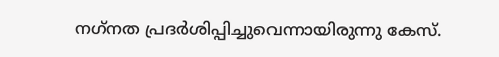നഗ്‌നത പ്രദര്‍ശിപ്പിച്ചുവെന്നായിരുന്നു കേസ്.